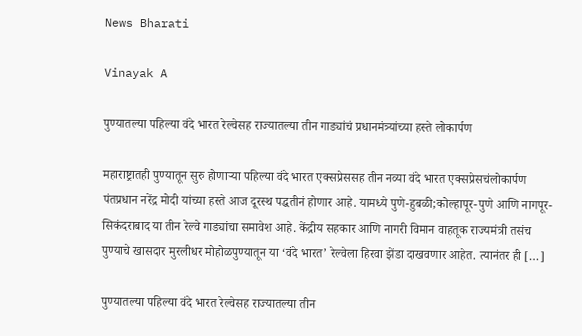News Bharati

Vinayak A

पुण्यातल्या पहिल्या वंदे भारत रेल्वेसह राज्यातल्या तीन गाड्यांचं प्रधानमंत्र्यांच्या हस्ते लोकार्पण

महाराष्ट्रातही पुण्यातून सुरु होणाऱ्या पहिल्या वंदे भारत एक्सप्रेससह तीन नव्या वंदे भारत एक्सप्रेसचंलोकार्पण पंतप्रधान नरेंद्र मोदी यांच्या हस्ते आज दूरस्थ पद्धतीनं होणार आहे. यामध्ये पुणे-हुबळी;कोल्हापूर-पुणे आणि नागपूर-सिकंदराबाद या तीन रेल्वे गाड्यांचा समावेश आहे. केंद्रीय सहकार आणि नागरी विमान वाहतूक राज्यमंत्री तसंच पुण्याचे खासदार मुरलीधर मोहोळपुण्यातून या ‘वंदे भारत’ रेल्वेला हिरवा झेंडा दाखवणार आहेत. त्यानंतर ही […]

पुण्यातल्या पहिल्या वंदे भारत रेल्वेसह राज्यातल्या तीन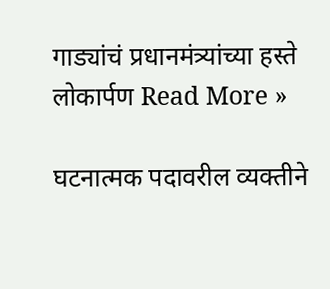गाड्यांचं प्रधानमंत्र्यांच्या हस्ते लोकार्पण Read More »

घटनात्मक पदावरील व्यक्तीने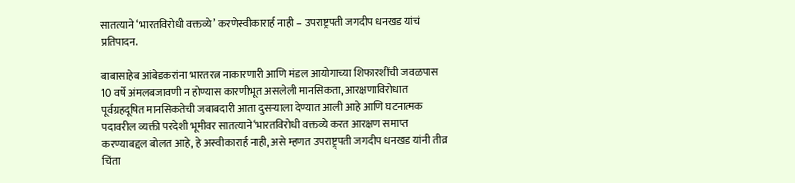सातत्याने ‘भारतविरोधी वक्तव्ये’ करणेस्वीकारार्ह नाही – उपराष्ट्रपती जगदीप धनखड यांचं प्रतिपादन.

बाबासाहेब आंबेडकरांना भारतरत्न नाकारणारी आणि मंडल आयोगाच्या शिफारशींची जवळपास 10 वर्षे अंमलबजावणी न होण्यास कारणीभूत असलेली मानसिकता, आरक्षणाविरोधात पूर्वग्रहदूषित मानसिकतेची जबाबदारी आता दुसऱ्याला देण्यात आली आहे आणि घटनात्मक पदावरील व्यक्ती परदेशी भूमीवर सातत्याने‘भारतविरोधी वक्तव्ये करत आरक्षण समाप्त करण्याबद्दल बोलत आहे, हे अस्वीकारार्ह नाही, असे म्हणत उपराष्ट्र्पती जगदीप धनखड यांनी तीव्र चिंता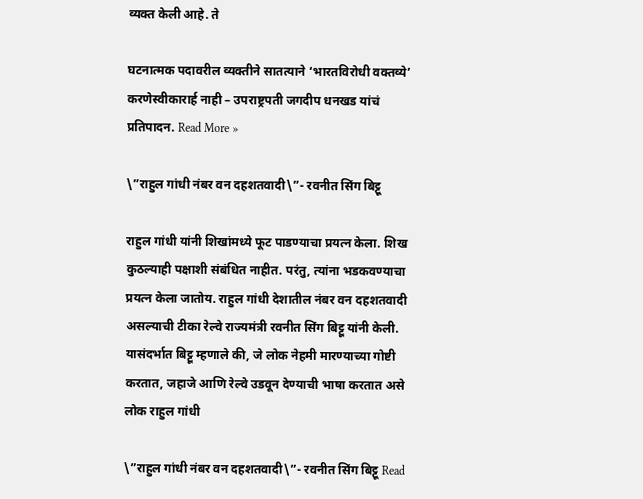व्यक्त केली आहे. ते

घटनात्मक पदावरील व्यक्तीने सातत्याने ‘भारतविरोधी वक्तव्ये’ करणेस्वीकारार्ह नाही – उपराष्ट्रपती जगदीप धनखड यांचं प्रतिपादन. Read More »

\”राहुल गांधी नंबर वन दहशतवादी\”- रवनीत सिंग बिट्टू

राहुल गांधी यांनी शिखांमध्ये फूट पाडण्याचा प्रयत्न केला. शिख कुठल्याही पक्षाशी संबंधित नाहीत. परंतु, त्यांना भडकवण्याचा प्रयत्न केला जातोय. राहुल गांधी देशातील नंबर वन दहशतवादी असल्याची टीका रेल्वे राज्यमंत्री रवनीत सिंग बिट्टू यांनी केली. यासंदर्भात बिट्टू म्हणाले की, जे लोक नेहमी मारण्याच्या गोष्टी करतात, जहाजे आणि रेल्वे उडवून देण्याची भाषा करतात असे लोक राहुल गांधी

\”राहुल गांधी नंबर वन दहशतवादी\”- रवनीत सिंग बिट्टू Read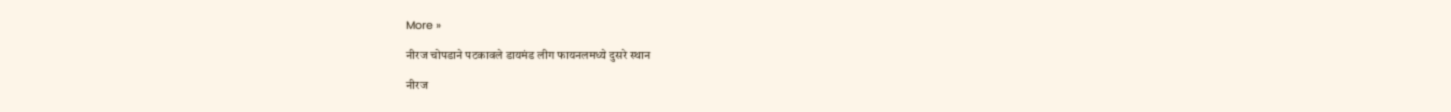More »

नीरज चोपडाने पटकावले डायमंड लीग फायनलमध्ये दुसरे स्थान

नीरज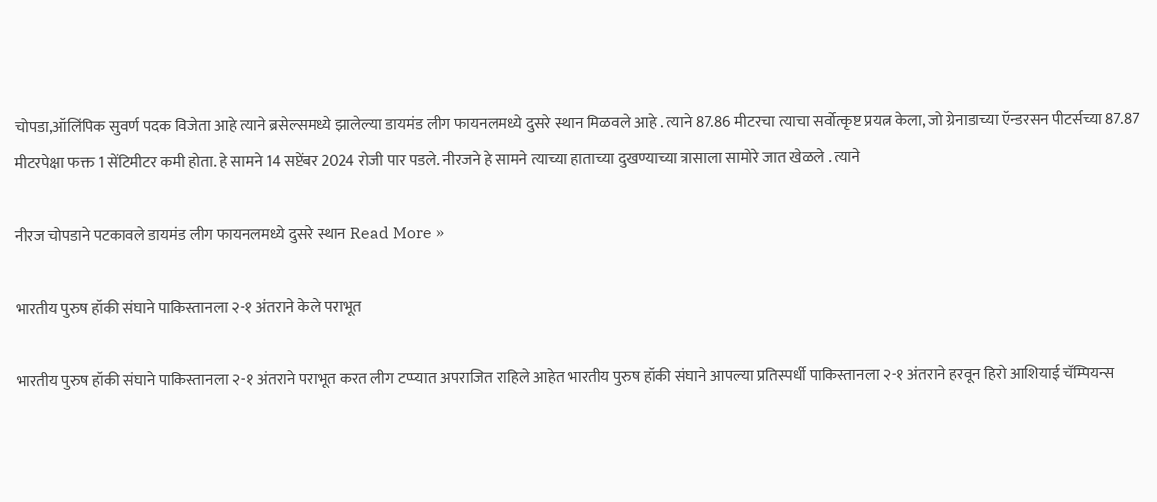चोपडा,ऑलिंपिक सुवर्ण पदक विजेता आहे त्याने ब्रसेल्समध्ये झालेल्या डायमंड लीग फायनलमध्ये दुसरे स्थान मिळवले आहे . त्याने 87.86 मीटरचा त्याचा सर्वोत्कृष्ट प्रयत्न केला, जो ग्रेनाडाच्या ऍन्डरसन पीटर्सच्या 87.87 मीटरपेक्षा फक्त 1 सेंटिमीटर कमी होता. हे सामने 14 सप्टेंबर 2024 रोजी पार पडले. नीरजने हे सामने त्याच्या हाताच्या दुखण्याच्या त्रासाला सामोरे जात खेळले . त्याने

नीरज चोपडाने पटकावले डायमंड लीग फायनलमध्ये दुसरे स्थान Read More »

भारतीय पुरुष हॉकी संघाने पाकिस्तानला २-१ अंतराने केले पराभूत

भारतीय पुरुष हॉकी संघाने पाकिस्तानला २-१ अंतराने पराभूत करत लीग टप्प्यात अपराजित राहिले आहेत भारतीय पुरुष हॉकी संघाने आपल्या प्रतिस्पर्धी पाकिस्तानला २-१ अंतराने हरवून हिरो आशियाई चॅम्पियन्स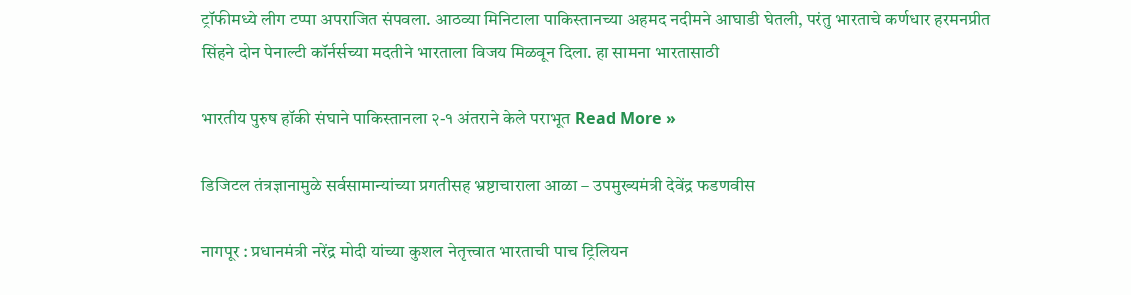ट्रॉफीमध्ये लीग टप्पा अपराजित संपवला. आठव्या मिनिटाला पाकिस्तानच्या अहमद नदीमने आघाडी घेतली, परंतु भारताचे कर्णधार हरमनप्रीत सिंहने दोन पेनाल्टी कॉर्नर्सच्या मदतीने भारताला विजय मिळवून दिला. हा सामना भारतासाठी

भारतीय पुरुष हॉकी संघाने पाकिस्तानला २-१ अंतराने केले पराभूत Read More »

डिजिटल तंत्रज्ञानामुळे सर्वसामान्यांच्या प्रगतीसह भ्रष्टाचाराला आळा – उपमुख्यमंत्री देवेंद्र फडणवीस

नागपूर : प्रधानमंत्री नरेंद्र मोदी यांच्या कुशल नेतृत्त्वात भारताची पाच ट्रिलियन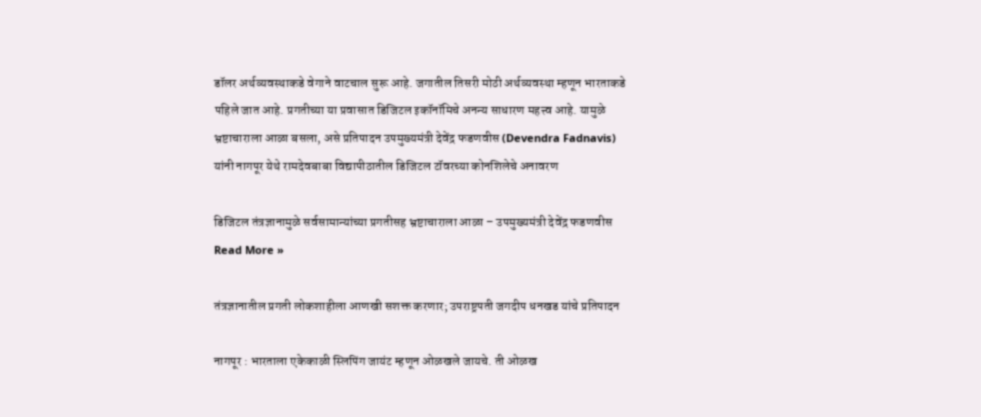डॉलर अर्थव्यवस्थाकडे वेगाने वाटचाल सुरू आहे. जगातील तिसरी मोठी अर्थव्यवस्था म्हणून भारताकडे पहिले जात आहे. प्रगतीच्या या प्रवासात डिजिटल इकॉनॉमिचे अनन्य साधारण महत्त्व आहे. यामुळे भ्रष्टाचाराला आळा बसला, असे प्रतिपादन उपमुख्यमंत्री देवेंद्र फडणवीस (Devendra Fadnavis) यांनी नागपूर येथे रामदेवबाबा विद्यापीठातील डिजिटल टॉवरच्या कोनशिलेचे अनावरण

डिजिटल तंत्रज्ञानामुळे सर्वसामान्यांच्या प्रगतीसह भ्रष्टाचाराला आळा – उपमुख्यमंत्री देवेंद्र फडणवीस Read More »

तंत्रज्ञानातील प्रगती लोकशाहीला आणखी सशक्त करणार; उपराष्ट्रपती जगदीप धनखड यांचे प्रतिपादन

नागपूर : भारताला एकेकाळी स्लिपिंग जायंट म्हणून ओळखले जायचे. ती ओळख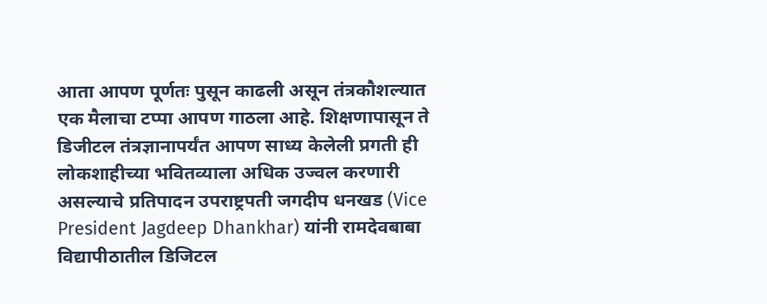आता आपण पूर्णतः पुसून काढली असून तंत्रकौशल्यात एक मैलाचा टप्पा आपण गाठला आहे. शिक्षणापासून ते डिजीटल तंत्रज्ञानापर्यंत आपण साध्य केलेली प्रगती ही लोकशाहीच्या भवितव्याला अधिक उज्वल करणारी असल्याचे प्रतिपादन उपराष्ट्रपती जगदीप धनखड (Vice President Jagdeep Dhankhar) यांनी रामदेवबाबा विद्यापीठातील डिजिटल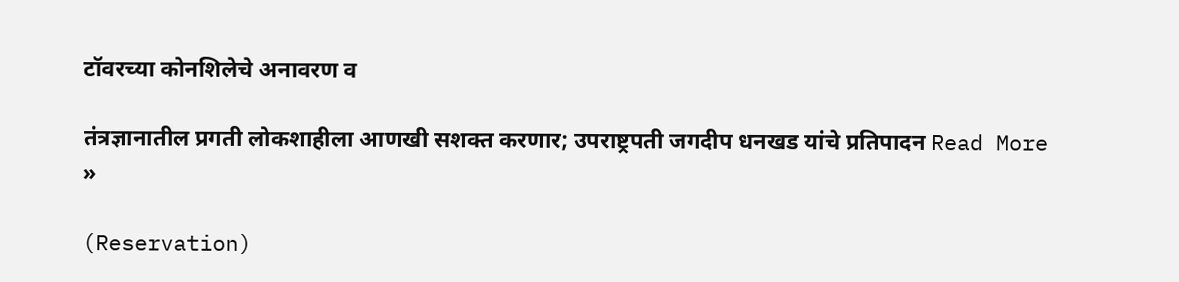टॉवरच्या कोनशिलेचे अनावरण व

तंत्रज्ञानातील प्रगती लोकशाहीला आणखी सशक्त करणार; उपराष्ट्रपती जगदीप धनखड यांचे प्रतिपादन Read More »

(Reservation)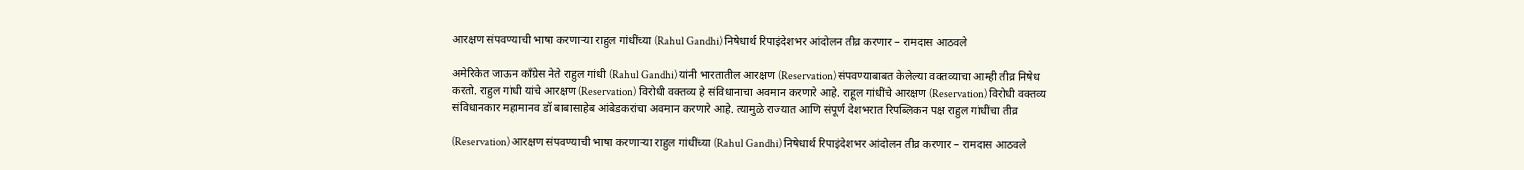आरक्षण संपवण्याची भाषा करणाऱ्या राहुल गांधींच्या (Rahul Gandhi) निषेधार्थ रिपाइंदेशभर आंदोलन तीव्र करणार – रामदास आठवले

अमेरिकेत जाऊन काँग्रेस नेते राहुल गांधी (Rahul Gandhi) यांनी भारतातील आरक्षण (Reservation) संपवण्याबाबत केलेल्या वक्तव्याचा आम्ही तीव्र निषेध करतो. राहुल गांधी यांचे आरक्षण (Reservation) विरोधी वक्तव्य हे संविधानाचा अवमान करणारे आहे. राहूल गांधींचे आरक्षण (Reservation) विरोधी वक्तव्य संविधानकार महामानव डॉ बाबासाहेब आंबेडकरांचा अवमान करणारे आहे. त्यामुळे राज्यात आणि संपूर्ण देशभरात रिपब्लिकन पक्ष राहुल गांधींचा तीव्र

(Reservation) आरक्षण संपवण्याची भाषा करणाऱ्या राहुल गांधींच्या (Rahul Gandhi) निषेधार्थ रिपाइंदेशभर आंदोलन तीव्र करणार – रामदास आठवले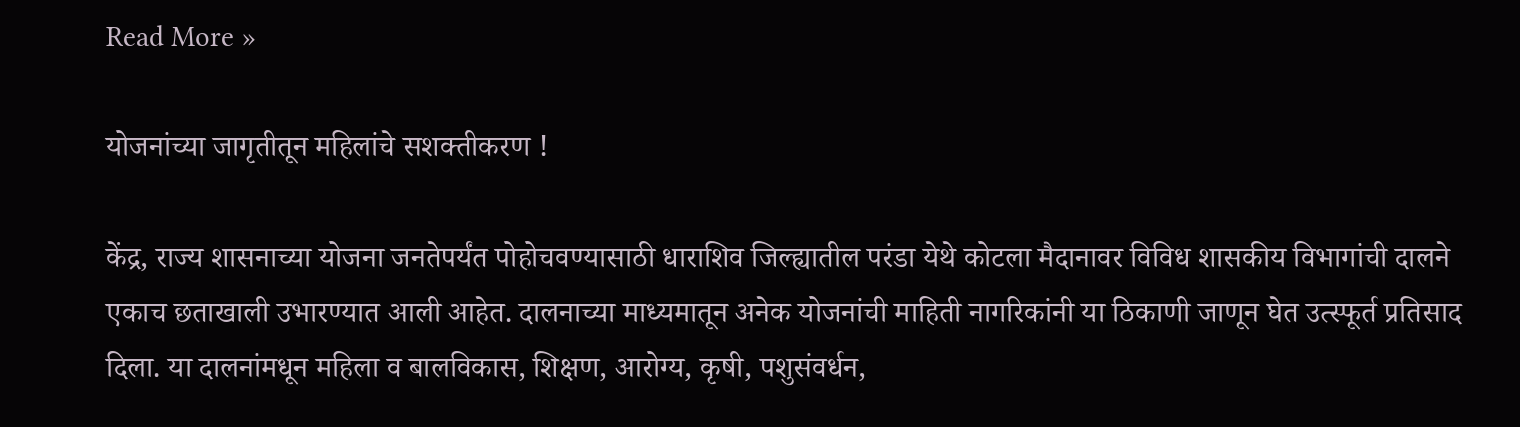Read More »

योजनांच्या जागृतीतून महिलांचे सशक्तीकरण !

केंद्र, राज्य शासनाच्या योजना जनतेपर्यंत पोहोचवण्यासाठी धाराशिव जिल्ह्यातील परंडा येथे कोटला मैदानावर विविध शासकीय विभागांची दालने एकाच छताखाली उभारण्यात आली आहेत. दालनाच्या माध्यमातून अनेक योजनांची माहिती नागरिकांनी या ठिकाणी जाणून घेत उत्स्फूर्त प्रतिसाद दिला. या दालनांमधून महिला व बालविकास, शिक्षण, आरोग्य, कृषी, पशुसंवर्धन,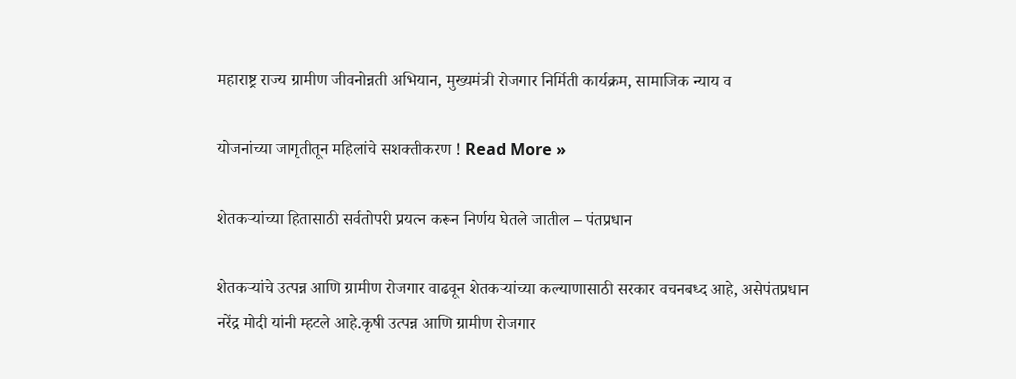महाराष्ट्र राज्य ग्रामीण जीवनोन्नती अभियान, मुख्यमंत्री रोजगार निर्मिती कार्यक्रम, सामाजिक न्याय व

योजनांच्या जागृतीतून महिलांचे सशक्तीकरण ! Read More »

शेतकऱ्यांच्या हितासाठी सर्वतोपरी प्रयत्न करून निर्णय घेतले जातील – पंतप्रधान

शेतकऱ्यांचे उत्पन्न आणि ग्रामीण रोजगार वाढवून शेतकऱ्यांच्या कल्याणासाठी सरकार वचनबध्‍द आहे, असेपंतप्रधान नरेंद्र मोदी यांनी म्हटले आहे.कृषी उत्पन्न आणि ग्रामीण रोजगार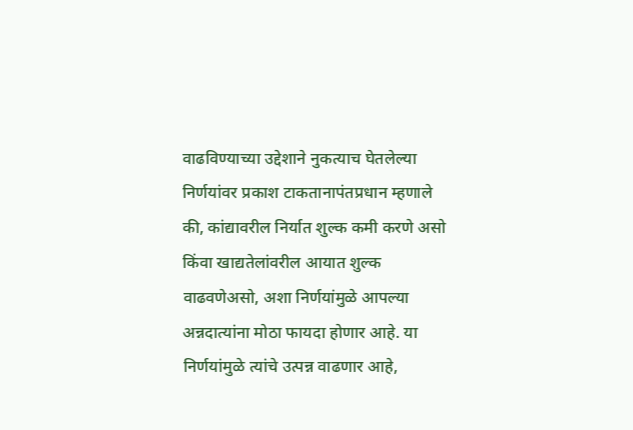वाढविण्याच्या उद्देशाने नुकत्याच घेतलेल्या निर्णयांवर प्रकाश टाकतानापंतप्रधान म्हणाले की, कांद्यावरील निर्यात शुल्क कमी करणे असो किंवा खाद्यतेलांवरील आयात शुल्क वाढवणेअसो, अशा निर्णयांमुळे आपल्या अन्नदात्यांना मोठा फायदा होणार आहे. या निर्णयांमुळे त्यांचे उत्पन्न वाढणार आहे,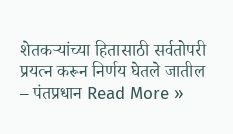शेतकऱ्यांच्या हितासाठी सर्वतोपरी प्रयत्न करून निर्णय घेतले जातील – पंतप्रधान Read More »